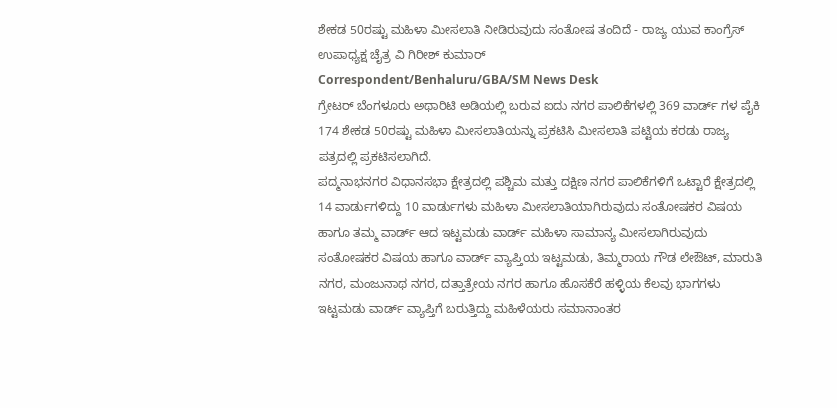ಶೇಕಡ 50ರಷ್ಟು ಮಹಿಳಾ ಮೀಸಲಾತಿ ನೀಡಿರುವುದು ಸಂತೋಷ ತಂದಿದೆ - ರಾಜ್ಯ ಯುವ ಕಾಂಗ್ರೆಸ್ ಉಪಾಧ್ಯಕ್ಷ ಚೈತ್ರ ವಿ ಗಿರೀಶ್ ಕುಮಾರ್
Correspondent/Benhaluru/GBA/SM News Desk
ಗ್ರೇಟರ್ ಬೆಂಗಳೂರು ಅಥಾರಿಟಿ ಅಡಿಯಲ್ಲಿ ಬರುವ ಐದು ನಗರ ಪಾಲಿಕೆಗಳಲ್ಲಿ 369 ವಾರ್ಡ್ ಗಳ ಪೈಕಿ 174 ಶೇಕಡ 50ರಷ್ಟು ಮಹಿಳಾ ಮೀಸಲಾತಿಯನ್ನು ಪ್ರಕಟಿಸಿ ಮೀಸಲಾತಿ ಪಟ್ಟಿಯ ಕರಡು ರಾಜ್ಯ ಪತ್ರದಲ್ಲಿ ಪ್ರಕಟಿಸಲಾಗಿದೆ.
ಪದ್ಮನಾಭನಗರ ವಿಧಾನಸಭಾ ಕ್ಷೇತ್ರದಲ್ಲಿ ಪಶ್ಚಿಮ ಮತ್ತು ದಕ್ಷಿಣ ನಗರ ಪಾಲಿಕೆಗಳಿಗೆ ಒಟ್ಟಾರೆ ಕ್ಷೇತ್ರದಲ್ಲಿ 14 ವಾರ್ಡುಗಳಿದ್ದು 10 ವಾರ್ಡುಗಳು ಮಹಿಳಾ ಮೀಸಲಾತಿಯಾಗಿರುವುದು ಸಂತೋಷಕರ ವಿಷಯ ಹಾಗೂ ತಮ್ಮ ವಾರ್ಡ್ ಆದ ಇಟ್ಟಮಡು ವಾರ್ಡ್ ಮಹಿಳಾ ಸಾಮಾನ್ಯ ಮೀಸಲಾಗಿರುವುದು ಸಂತೋಷಕರ ವಿಷಯ ಹಾಗೂ ವಾರ್ಡ್ ವ್ಯಾಪ್ತಿಯ ಇಟ್ಟಮಡು, ತಿಮ್ಮರಾಯ ಗೌಡ ಲೇಔಟ್, ಮಾರುತಿ ನಗರ, ಮಂಜುನಾಥ ನಗರ, ದತ್ತಾತ್ರೇಯ ನಗರ ಹಾಗೂ ಹೊಸಕೆರೆ ಹಳ್ಳಿಯ ಕೆಲವು ಭಾಗಗಳು ಇಟ್ಟಮಡು ವಾರ್ಡ್ ವ್ಯಾಪ್ತಿಗೆ ಬರುತ್ತಿದ್ದು ಮಹಿಳೆಯರು ಸಮಾನಾಂತರ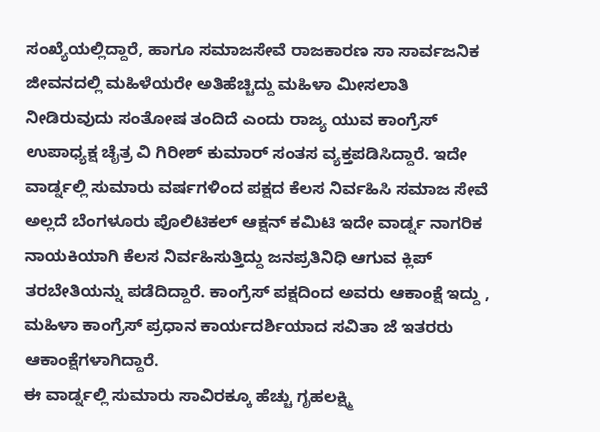ಸಂಖ್ಯೆಯಲ್ಲಿದ್ದಾರೆ, ಹಾಗೂ ಸಮಾಜಸೇವೆ ರಾಜಕಾರಣ ಸಾ ಸಾರ್ವಜನಿಕ ಜೀವನದಲ್ಲಿ ಮಹಿಳೆಯರೇ ಅತಿಹೆಚ್ಚಿದ್ದು ಮಹಿಳಾ ಮೀಸಲಾತಿ ನೀಡಿರುವುದು ಸಂತೋಷ ತಂದಿದೆ ಎಂದು ರಾಜ್ಯ ಯುವ ಕಾಂಗ್ರೆಸ್ ಉಪಾಧ್ಯಕ್ಷ ಚೈತ್ರ ವಿ ಗಿರೀಶ್ ಕುಮಾರ್ ಸಂತಸ ವ್ಯಕ್ತಪಡಿಸಿದ್ದಾರೆ. ಇದೇ ವಾರ್ಡ್ನಲ್ಲಿ ಸುಮಾರು ವರ್ಷಗಳಿಂದ ಪಕ್ಷದ ಕೆಲಸ ನಿರ್ವಹಿಸಿ ಸಮಾಜ ಸೇವೆ ಅಲ್ಲದೆ ಬೆಂಗಳೂರು ಪೊಲಿಟಿಕಲ್ ಆಕ್ಷನ್ ಕಮಿಟಿ ಇದೇ ವಾರ್ಡ್ನ ನಾಗರಿಕ ನಾಯಕಿಯಾಗಿ ಕೆಲಸ ನಿರ್ವಹಿಸುತ್ತಿದ್ದು ಜನಪ್ರತಿನಿಧಿ ಆಗುವ ಕ್ಲಿಪ್ ತರಬೇತಿಯನ್ನು ಪಡೆದಿದ್ದಾರೆ. ಕಾಂಗ್ರೆಸ್ ಪಕ್ಷದಿಂದ ಅವರು ಆಕಾಂಕ್ಷೆ ಇದ್ದು , ಮಹಿಳಾ ಕಾಂಗ್ರೆಸ್ ಪ್ರಧಾನ ಕಾರ್ಯದರ್ಶಿಯಾದ ಸವಿತಾ ಜೆ ಇತರರು ಆಕಾಂಕ್ಷೆಗಳಾಗಿದ್ದಾರೆ.
ಈ ವಾರ್ಡ್ನಲ್ಲಿ ಸುಮಾರು ಸಾವಿರಕ್ಕೂ ಹೆಚ್ಚು ಗೃಹಲಕ್ಷ್ಮಿ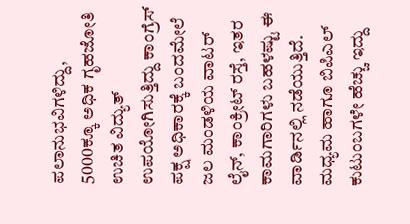ಪಲಾನುಭವಿಗಳಿದ್ದು, 5000ಕ್ಕೂ ಅಧಿಕ ಗೃಹಜೋತಿ ಉಚಿತ ವಿದ್ಯುತ್ ಉಪಯೋಗಿಸುತ್ತಿದ್ದು ಕಾಂಗ್ರೆಸ್ ಪಕ್ಷ ಅಧಿಕಾರಕ್ಕೆ ಬಂದಮೇಲೆ ಜಲ ಮಂಡಳಿಯ ವಾಟರ್ ಲೈನ್, ಕಾಂಕ್ರೀಟ್ ರಸ್ತೆ, ಇತರ ಕಾಮಗಾರಿಗಳು ಬಹಳಷ್ಟು ಈ ವಾರ್ಡಿನಲ್ಲಿ ನಡೆಯುತ್ತಿದೆ. ಮಧ್ಯಮ ಹಾಗೂ ಬಿಪಿಎಲ್ ಕುಟುಂಬಗಳೇ ಹೆಚ್ಚು ಇದ್ದು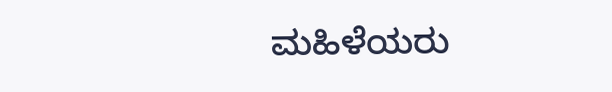ಮಹಿಳೆಯರು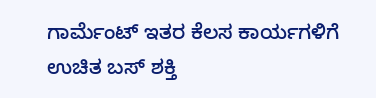ಗಾರ್ಮೆಂಟ್ ಇತರ ಕೆಲಸ ಕಾರ್ಯಗಳಿಗೆ ಉಚಿತ ಬಸ್ ಶಕ್ತಿ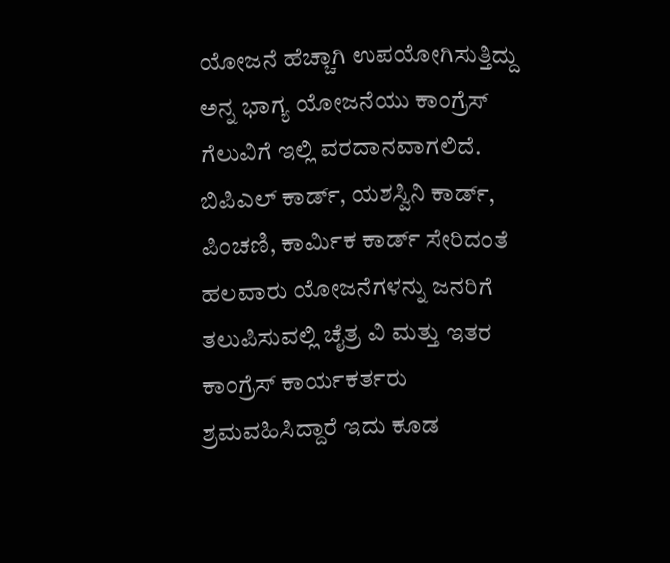ಯೋಜನೆ ಹೆಚ್ಚಾಗಿ ಉಪಯೋಗಿಸುತ್ತಿದ್ದು ಅನ್ನ ಭಾಗ್ಯ ಯೋಜನೆಯು ಕಾಂಗ್ರೆಸ್ ಗೆಲುವಿಗೆ ಇಲ್ಲಿ ವರದಾನವಾಗಲಿದೆ. ಬಿಪಿಎಲ್ ಕಾರ್ಡ್, ಯಶಸ್ವಿನಿ ಕಾರ್ಡ್, ಪಿಂಚಣಿ, ಕಾರ್ಮಿಕ ಕಾರ್ಡ್ ಸೇರಿದಂತೆ ಹಲವಾರು ಯೋಜನೆಗಳನ್ನು ಜನರಿಗೆ ತಲುಪಿಸುವಲ್ಲಿ ಚೈತ್ರ ವಿ ಮತ್ತು ಇತರ ಕಾಂಗ್ರೆಸ್ ಕಾರ್ಯಕರ್ತರು ಶ್ರಮವಹಿಸಿದ್ದಾರೆ ಇದು ಕೂಡ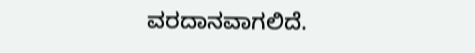ವರದಾನವಾಗಲಿದೆ.